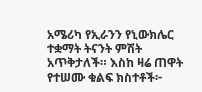አሜሪካ የኢራንን የኒውክሌር ተቋማት ትናንት ምሽት አጥቅታለች። እስከ ዛሬ ጠዋት የተሠሙ ቁልፍ ክስተቶች፦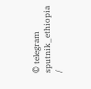© telegram sputnik_ethiopia /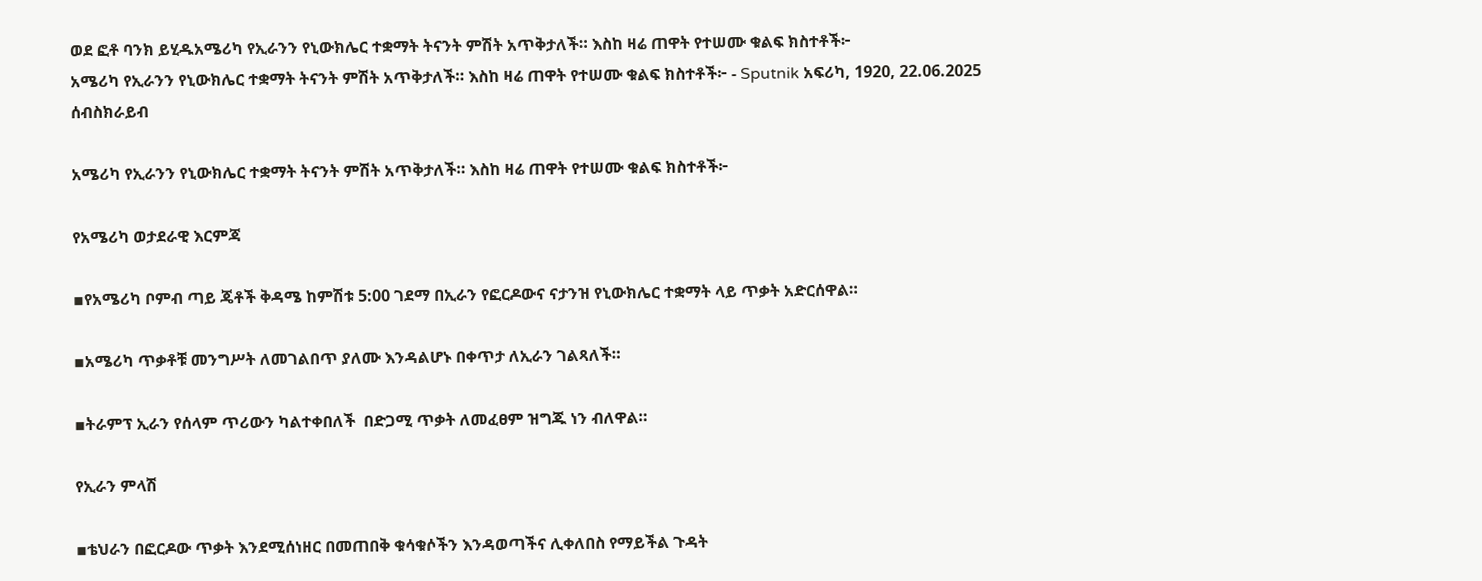ወደ ፎቶ ባንክ ይሂዱአሜሪካ የኢራንን የኒውክሌር ተቋማት ትናንት ምሽት አጥቅታለች። እስከ ዛሬ ጠዋት የተሠሙ ቁልፍ ክስተቶች፦
አሜሪካ የኢራንን የኒውክሌር ተቋማት ትናንት ምሽት አጥቅታለች። እስከ ዛሬ ጠዋት የተሠሙ ቁልፍ ክስተቶች፦ - Sputnik አፍሪካ, 1920, 22.06.2025
ሰብስክራይብ

አሜሪካ የኢራንን የኒውክሌር ተቋማት ትናንት ምሽት አጥቅታለች። እስከ ዛሬ ጠዋት የተሠሙ ቁልፍ ክስተቶች፦

የአሜሪካ ወታደራዊ እርምጃ

▪የአሜሪካ ቦምብ ጣይ ጄቶች ቅዳሜ ከምሽቱ 5:00 ገደማ በኢራን የፎርዶውና ናታንዝ የኒውክሌር ተቋማት ላይ ጥቃት አድርሰዋል።

▪አሜሪካ ጥቃቶቹ መንግሥት ለመገልበጥ ያለሙ እንዳልሆኑ በቀጥታ ለኢራን ገልጻለች።

▪ትራምፕ ኢራን የሰላም ጥሪውን ካልተቀበለች  በድጋሚ ጥቃት ለመፈፀም ዝግጁ ነን ብለዋል።

የኢራን ምላሽ

▪ቴህራን በፎርዶው ጥቃት እንደሚሰነዘር በመጠበቅ ቁሳቁሶችን እንዳወጣችና ሊቀለበስ የማይችል ጉዳት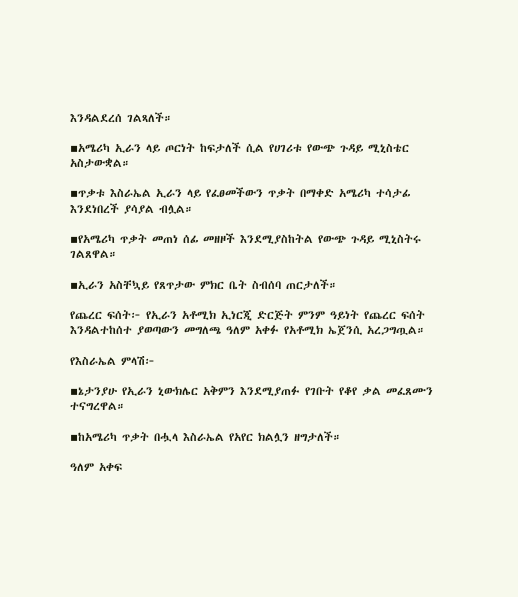እንዳልደረሰ ገልጻለች።

▪አሜሪካ ኢራን ላይ ጦርነት ከፍታለች ሲል የሀገሪቱ የውጭ ጉዳይ ሚኒስቴር አስታውቋል።

▪ጥቃቱ እስራኤል ኢራን ላይ የፈፀመችውን ጥቃት በማቀድ አሜሪካ ተሳታፊ እንደነበረች ያሳያል ብሏል።

▪የአሜሪካ ጥቃት መጠነ ሰፊ መዘዞች እንደሚያስከትል የውጭ ጉዳይ ሚኒስትሩ ገልጸዋል።

▪ኢራን አስቸኳይ የጸጥታው ምክር ቤት ስብሰባ ጠርታለች።

የጨረር ፍሰት፦ የኢራን አቶሚክ ኢነርጂ ድርጅት ምንም ዓይነት የጨረር ፍሰት እንዳልተከሰተ ያወጣውን መግለጫ ዓለም አቀፉ የአቶሚክ ኤጀንሲ አረጋግጧል።

የእስራኤል ምላሽ፦

▪ኔታንያሁ የኢራን ኒውክሌር አቅምን እንደሚያጠፉ የገቡት የቆየ ቃል መፈጸሙን ተናግረዋል።

▪ከአሜሪካ ጥቃት በሗላ እስራኤል የአየር ክልሏን ዘግታለች።

ዓለም አቀፍ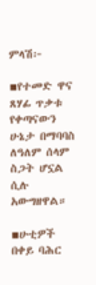ምላሽ፦

▪የተመድ ዋና ጸሃፊ ጥቃቱ የቀጣናውን ሁኔታ በማባባስ ለዓለም ሰላም ስጋት ሆኗል ሲሉ አውግዘዋል።

▪ሁቲዎች በቀይ ባሕር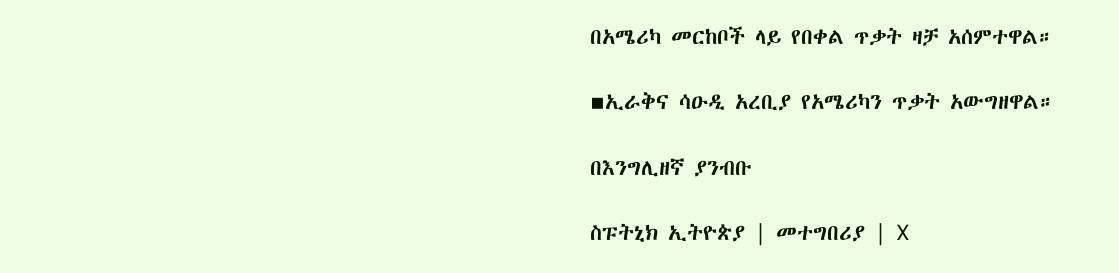በአሜሪካ መርከቦች ላይ የበቀል ጥቃት ዛቻ አሰምተዋል።

▪ኢራቅና ሳዑዲ አረቢያ የአሜሪካን ጥቃት አውግዘዋል።

በእንግሊዘኛ ያንብቡ

ስፑትኒክ ኢትዮጵያ | መተግበሪያ | X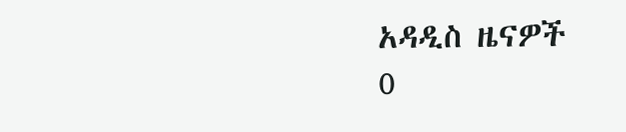አዳዲስ ዜናዎች
0